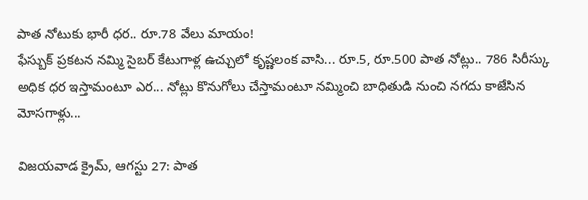పాత నోటుకు భారీ ధర.. రూ.78 వేలు మాయం!
ఫేస్బుక్ ప్రకటన నమ్మి సైబర్ కేటుగాళ్ల ఉచ్చులో కృష్ణలంక వాసి... రూ.5, రూ.500 పాత నోట్లు.. 786 సిరీస్కు అధిక ధర ఇస్తామంటూ ఎర... నోట్లు కొనుగోలు చేస్తామంటూ నమ్మించి బాధితుడి నుంచి నగదు కాజేసిన మోసగాళ్లు...

విజయవాడ క్రైమ్, ఆగస్టు 27: పాత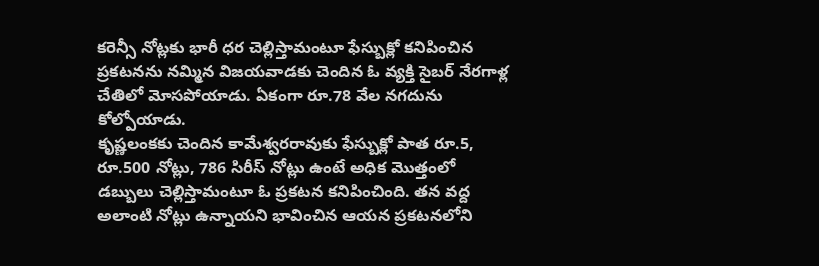కరెన్సీ నోట్లకు భారీ ధర చెల్లిస్తామంటూ ఫేస్బుక్లో కనిపించిన ప్రకటనను నమ్మిన విజయవాడకు చెందిన ఓ వ్యక్తి సైబర్ నేరగాళ్ల చేతిలో మోసపోయాడు. ఏకంగా రూ.78 వేల నగదును కోల్పోయాడు.
కృష్ణలంకకు చెందిన కామేశ్వరరావుకు ఫేస్బుక్లో పాత రూ.5, రూ.500 నోట్లు, 786 సిరీస్ నోట్లు ఉంటే అధిక మొత్తంలో డబ్బులు చెల్లిస్తామంటూ ఓ ప్రకటన కనిపించింది. తన వద్ద అలాంటి నోట్లు ఉన్నాయని భావించిన ఆయన ప్రకటనలోని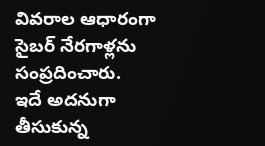వివరాల ఆధారంగా సైబర్ నేరగాళ్లను సంప్రదించారు.
ఇదే అదనుగా తీసుకున్న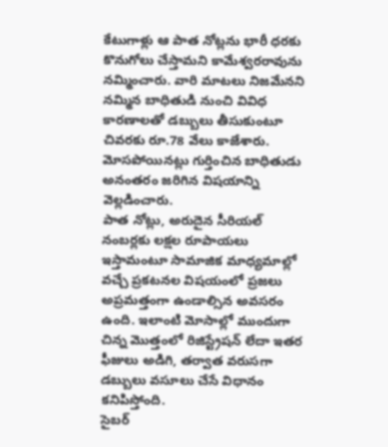కేటుగాళ్లు ఆ పాత నోట్లను భారీ ధరకు కొనుగోలు చేస్తామని కామేశ్వరరావును నమ్మించారు. వారి మాటలు నిజమేనని నమ్మిన బాధితుడి నుంచి వివిధ కారణాలతో డబ్బులు తీసుకుంటూ చివరకు రూ.78 వేలు కాజేశారు. మోసపోయినట్లు గుర్తించిన బాధితుడు అనంతరం జరిగిన విషయాన్ని వెల్లడించారు.
పాత నోట్లు, అరుదైన సీరియల్ నంబర్లకు లక్షల రూపాయలు ఇస్తామంటూ సామాజిక మాధ్యమాల్లో వచ్చే ప్రకటనల విషయంలో ప్రజలు అప్రమత్తంగా ఉండాల్సిన అవసరం ఉంది. ఇలాంటి మోసాల్లో ముందుగా చిన్న మొత్తంలో రిజిస్ట్రేషన్ లేదా ఇతర ఫీజులు అడిగి, తర్వాత వరుసగా డబ్బులు వసూలు చేసే విధానం కనిపిస్తోంది.
సైబర్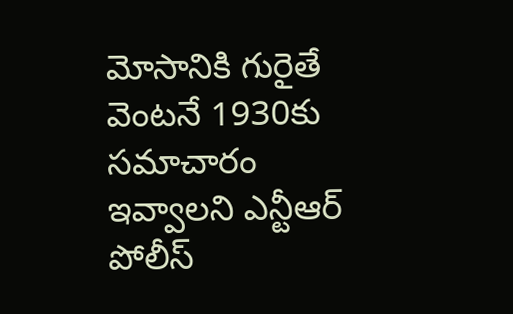మోసానికి గురైతే వెంటనే 1930కు సమాచారం ఇవ్వాలని ఎన్టీఆర్ పోలీస్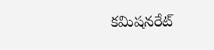కమిషనరేట్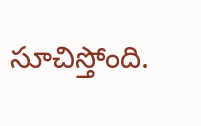సూచిస్తోంది.